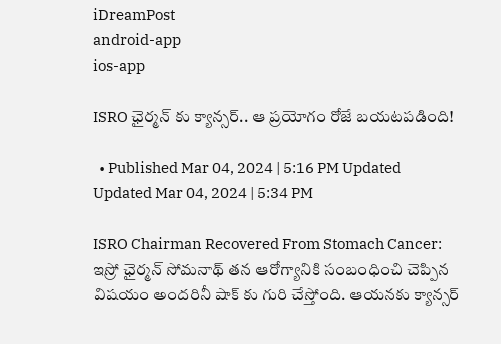iDreamPost
android-app
ios-app

ISRO ఛైర్మన్ కు క్యాన్సర్.. ఆ ప్రయోగం రోజే బయటపడింది!

  • Published Mar 04, 2024 | 5:16 PM Updated Updated Mar 04, 2024 | 5:34 PM

ISRO Chairman Recovered From Stomach Cancer: ఇస్రో ఛైర్మన్ సోమనాథ్ తన ఆరోగ్యానికి సంబంధించి చెప్పిన విషయం అందరినీ షాక్ కు గురి చేస్తోంది. ఆయనకు క్యాన్సర్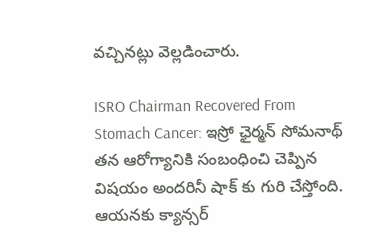వచ్చినట్లు వెల్లడించారు.

ISRO Chairman Recovered From Stomach Cancer: ఇస్రో ఛైర్మన్ సోమనాథ్ తన ఆరోగ్యానికి సంబంధించి చెప్పిన విషయం అందరినీ షాక్ కు గురి చేస్తోంది. ఆయనకు క్యాన్సర్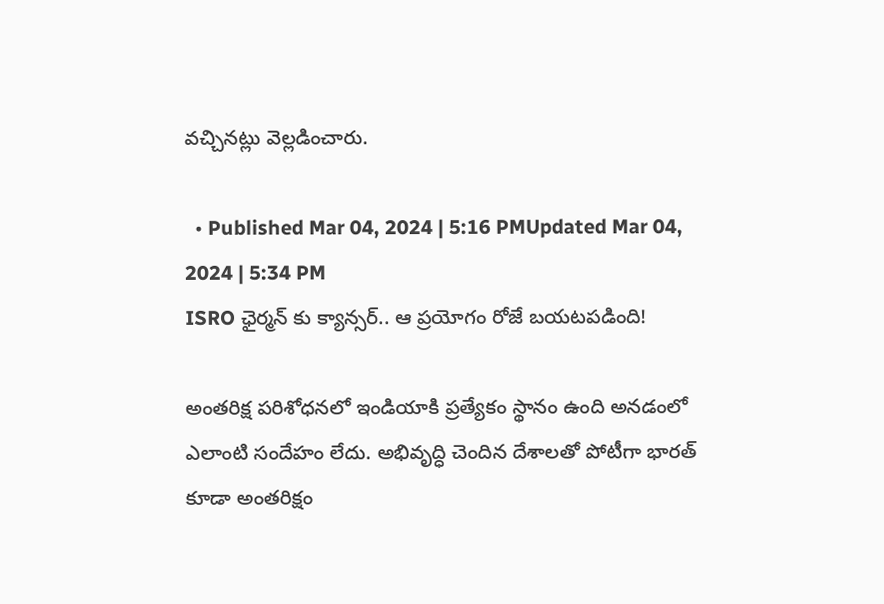వచ్చినట్లు వెల్లడించారు.

  • Published Mar 04, 2024 | 5:16 PMUpdated Mar 04, 2024 | 5:34 PM
ISRO ఛైర్మన్ కు క్యాన్సర్.. ఆ ప్రయోగం రోజే బయటపడింది!

అంతరిక్ష పరిశోధనలో ఇండియాకి ప్రత్యేకం స్థానం ఉంది అనడంలో ఎలాంటి సందేహం లేదు. అభివృద్ధి చెందిన దేశాలతో పోటీగా భారత్ కూడా అంతరిక్షం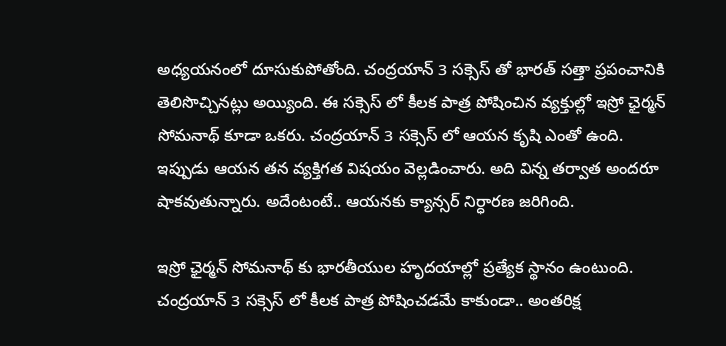అధ్యయనంలో దూసుకుపోతోంది. చంద్రయాన్ 3 సక్సెస్ తో భారత్ సత్తా ప్రపంచానికి తెలిసొచ్చినట్లు అయ్యింది. ఈ సక్సెస్ లో కీలక పాత్ర పోషించిన వ్యక్తుల్లో ఇస్రో ఛైర్మన్ సోమనాథ్ కూడా ఒకరు. చంద్రయాన్ 3 సక్సెస్ లో ఆయన కృషి ఎంతో ఉంది. ఇప్పుడు ఆయన తన వ్యక్తిగత విషయం వెల్లడించారు. అది విన్న తర్వాత అందరూ షాకవుతున్నారు. అదేంటంటే.. ఆయనకు క్యాన్సర్ నిర్ధారణ జరిగింది.

ఇస్రో ఛైర్మన్ సోమనాథ్ కు భారతీయుల హృదయాల్లో ప్రత్యేక స్థానం ఉంటుంది. చంద్రయాన్ 3 సక్సెస్ లో కీలక పాత్ర పోషించడమే కాకుండా.. అంతరిక్ష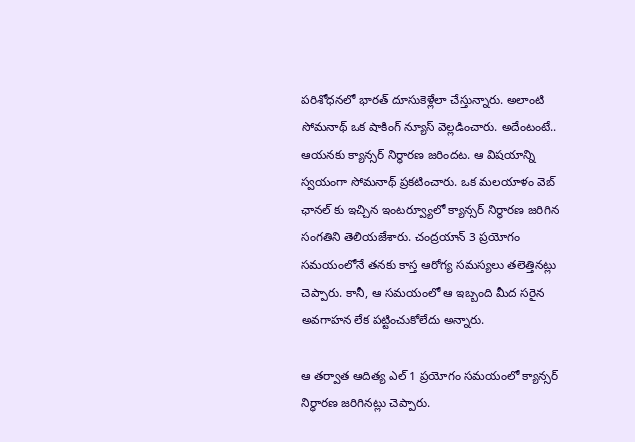పరిశోధనలో భారత్ దూసుకెళ్లేలా చేస్తున్నారు. అలాంటి సోమనాథ్ ఒక షాకింగ్ న్యూస్ వెల్లడించారు. అదేంటంటే.. ఆయనకు క్యాన్సర్ నిర్ధారణ జరిందట. ఆ విషయాన్ని స్వయంగా సోమనాథ్ ప్రకటించారు. ఒక మలయాళం వెబ్ ఛానల్ కు ఇచ్చిన ఇంటర్వ్యూలో క్యాన్సర్ నిర్ధారణ జరిగిన సంగతిని తెలియజేశారు. చంద్రయాన్ 3 ప్రయోగం సమయంలోనే తనకు కాస్త ఆరోగ్య సమస్యలు తలెత్తినట్లు చెప్పారు. కానీ, ఆ సమయంలో ఆ ఇబ్బంది మీద సరైన అవగాహన లేక పట్టించుకోలేదు అన్నారు.

ఆ తర్వాత ఆదిత్య ఎల్ 1 ప్రయోగం సమయంలో క్యాన్సర్ నిర్ధారణ జరిగినట్లు చెప్పారు.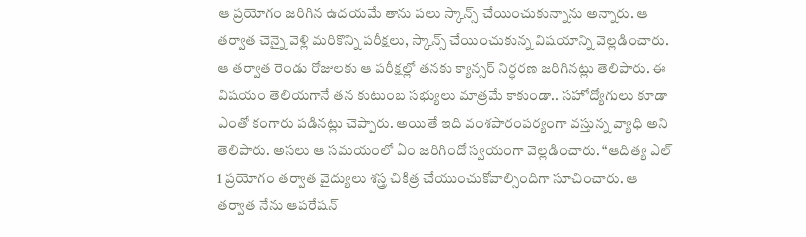ఆ ప్రయోగం జరిగిన ఉదయమే తాను పలు స్కాన్స్ చేయించుకున్నాను అన్నారు. ఆ తర్వాత చెన్నై వెళ్లి మరికొన్ని పరీక్షలు, స్కాన్స్ చేయించుకున్న విషయాన్ని వెల్లడించారు. ఆ తర్వాత రెండు రోజులకు ఆ పరీక్షల్లో తనకు క్యాన్సర్ నిర్ధరణ జరిగినట్లు తెలిపారు. ఈ విషయం తెలియగానే తన కుటుంబ సభ్యులు మాత్రమే కాకుండా.. సహోద్యోగులు కూడా ఎంతో కంగారు పడినట్లు చెప్పారు. అయితే ఇది వంశపారంపర్యంగా వస్తున్న వ్యాధి అని తెలిపారు. అసలు ఆ సమయంలో ఏం జరిగిందో స్వయంగా వెల్లడించారు. “ఆదిత్య ఎల్ 1 ప్రయోగం తర్వాత వైద్యులు శస్త్ర చికిత్ర చేయుంచుకోవాల్సిందిగా సూచించారు. ఆ తర్వాత నేను ఆపరేషన్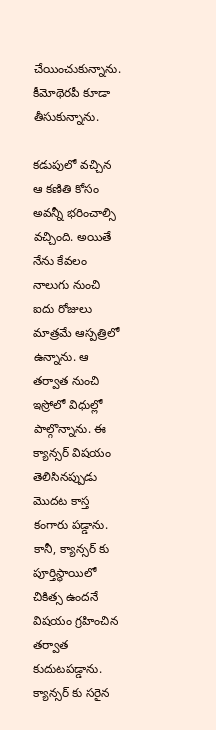చేయించుకున్నాను. కీమోథెరపీ కూడా తీసుకున్నాను.

కడుపులో వచ్చిన ఆ కణితి కోసం అవన్నీ భరించాల్సి వచ్చింది. అయితే నేను కేవలం నాలుగు నుంచి ఐదు రోజులు మాత్రమే ఆస్పత్రిలో ఉన్నాను. ఆ తర్వాత నుంచి ఇస్రోలో విధుల్లో పాల్గొన్నాను. ఈ క్యాన్సర్ విషయం తెలిసినప్పుడు మొదట కాస్త కంగారు పడ్డాను. కానీ, క్యాన్సర్ కు పూర్తిస్థాయిలో చికిత్స ఉందనే విషయం గ్రహించిన తర్వాత కుదుటపడ్డాను. క్యాన్సర్ కు సరైన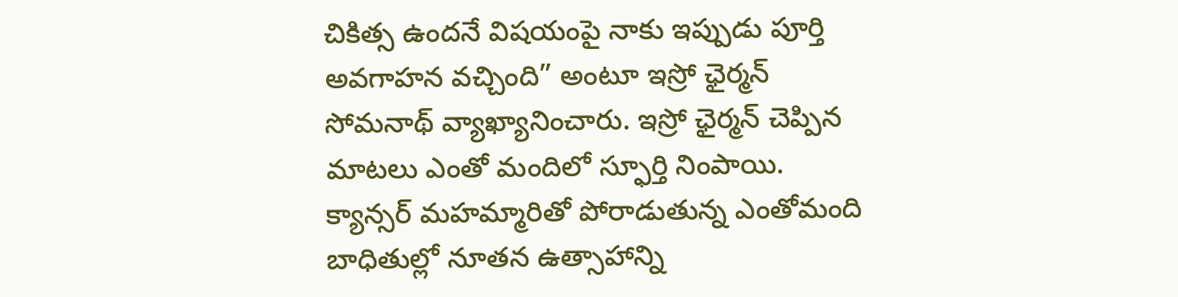చికిత్స ఉందనే విషయంపై నాకు ఇప్పుడు పూర్తి అవగాహన వచ్చింది” అంటూ ఇస్రో ఛైర్మన్ సోమనాథ్ వ్యాఖ్యానించారు. ఇస్రో ఛైర్మన్ చెప్పిన మాటలు ఎంతో మందిలో స్ఫూర్తి నింపాయి. క్యాన్సర్ మహమ్మారితో పోరాడుతున్న ఎంతోమంది బాధితుల్లో నూతన ఉత్సాహాన్ని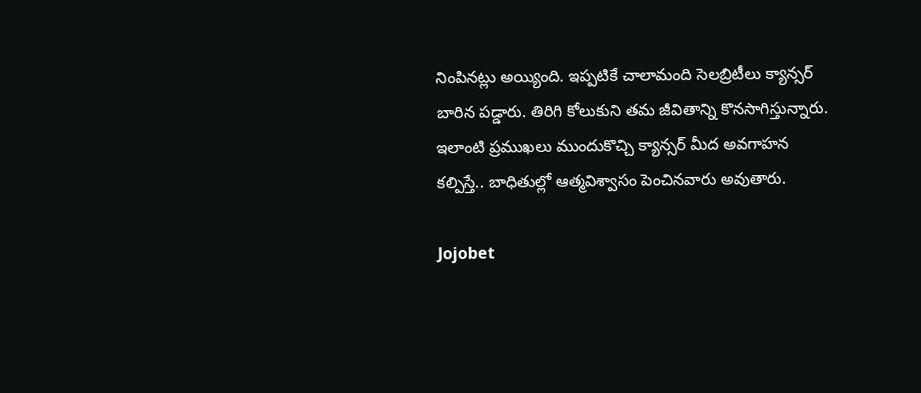నింపినట్లు అయ్యింది. ఇప్పటికే చాలామంది సెలబ్రిటీలు క్యాన్సర్ బారిన పడ్డారు. తిరిగి కోలుకుని తమ జీవితాన్ని కొనసాగిస్తున్నారు. ఇలాంటి ప్రముఖలు ముందుకొచ్చి క్యాన్సర్ మీద అవగాహన కల్పిస్తే.. బాధితుల్లో ఆత్మవిశ్వాసం పెంచినవారు అవుతారు.

Jojobet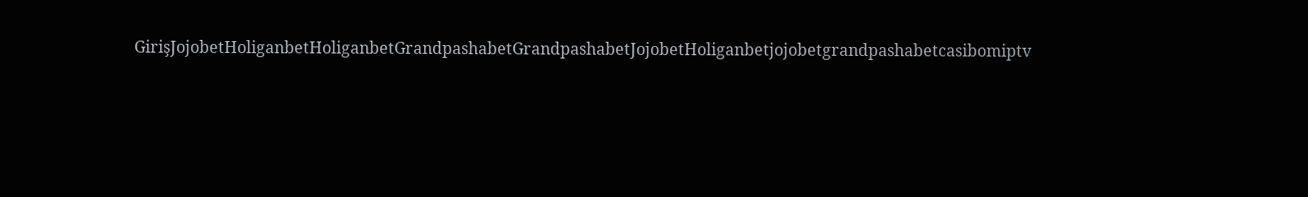GirişJojobetHoliganbetHoliganbetGrandpashabetGrandpashabetJojobetHoliganbetjojobetgrandpashabetcasibomiptv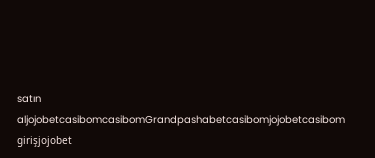satın aljojobetcasibomcasibomGrandpashabetcasibomjojobetcasibom girişjojobet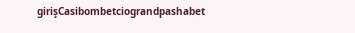girişCasibombetciograndpashabet